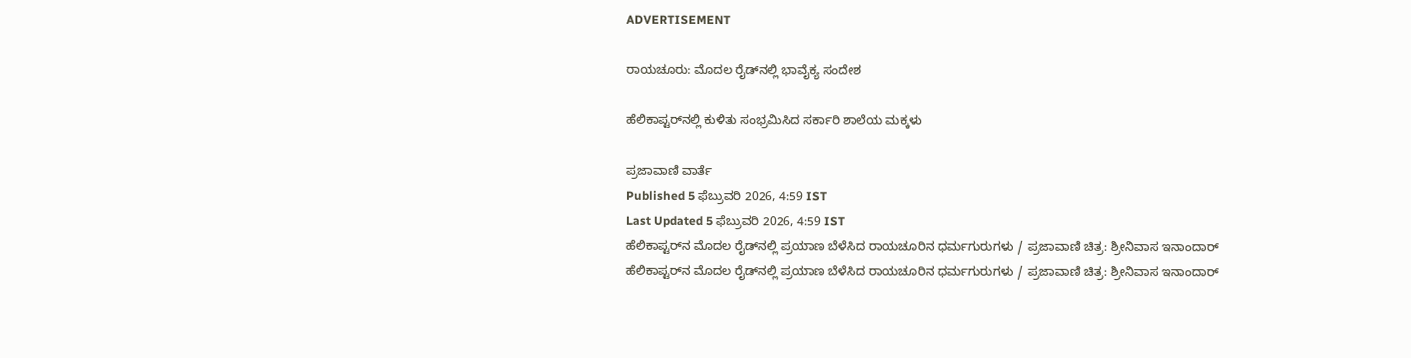ADVERTISEMENT

ರಾಯಚೂರು: ಮೊದಲ ರೈಡ್‌ನಲ್ಲಿ ಭಾವೈಕ್ಯ ಸಂದೇಶ

ಹೆಲಿಕಾಪ್ಟರ್‌ನಲ್ಲಿ ಕುಳಿತು ಸಂಭ್ರಮಿಸಿದ ಸರ್ಕಾರಿ ಶಾಲೆಯ ಮಕ್ಕಳು

ಪ್ರಜಾವಾಣಿ ವಾರ್ತೆ
Published 5 ಫೆಬ್ರುವರಿ 2026, 4:59 IST
Last Updated 5 ಫೆಬ್ರುವರಿ 2026, 4:59 IST
ಹೆಲಿಕಾಪ್ಟರ್‌ನ ಮೊದಲ ರೈಡ್‌ನಲ್ಲಿ ಪ್ರಯಾಣ ಬೆಳೆಸಿದ ರಾಯಚೂರಿನ ಧರ್ಮಗುರುಗಳು / ಪ್ರಜಾವಾಣಿ ಚಿತ್ರ: ಶ್ರೀನಿವಾಸ ಇನಾಂದಾರ್
ಹೆಲಿಕಾಪ್ಟರ್‌ನ ಮೊದಲ ರೈಡ್‌ನಲ್ಲಿ ಪ್ರಯಾಣ ಬೆಳೆಸಿದ ರಾಯಚೂರಿನ ಧರ್ಮಗುರುಗಳು / ಪ್ರಜಾವಾಣಿ ಚಿತ್ರ: ಶ್ರೀನಿವಾಸ ಇನಾಂದಾರ್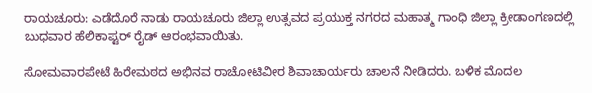ರಾಯಚೂರು: ಎಡೆದೊರೆ ನಾಡು ರಾಯಚೂರು ಜಿಲ್ಲಾ ಉತ್ಸವದ ಪ್ರಯುಕ್ತ ನಗರದ ಮಹಾತ್ಮ ಗಾಂಧಿ ಜಿಲ್ಲಾ ಕ್ರೀಡಾಂಗಣದಲ್ಲಿ ಬುಧವಾರ ಹೆಲಿಕಾಪ್ಟರ್ ರೈಡ್ ಆರಂಭವಾಯಿತು.

ಸೋಮವಾರಪೇಟೆ ಹಿರೇಮಠದ ಅಭಿನವ ರಾಚೋಟಿ‌ವೀರ ಶಿವಾಚಾರ್ಯರು ಚಾಲನೆ ನೀಡಿದರು. ಬಳಿಕ ಮೊದಲ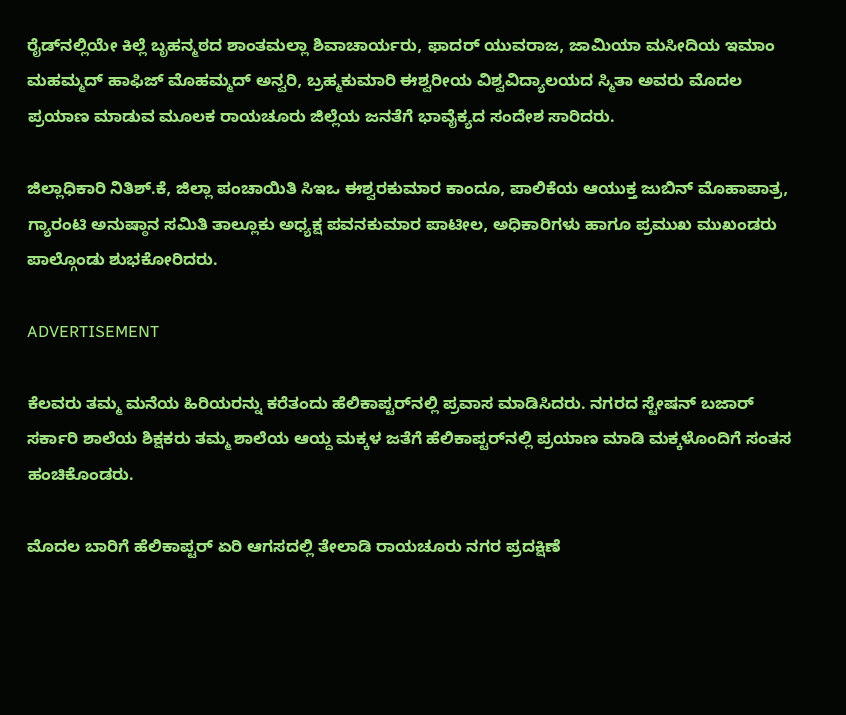ರೈಡ್‌ನಲ್ಲಿಯೇ ಕಿಲ್ಲೆ ಬೃಹನ್ಮಠದ ಶಾಂತಮಲ್ಲಾ ಶಿವಾಚಾರ್ಯರು, ಫಾದರ್ ಯುವರಾಜ, ಜಾಮಿಯಾ ಮಸೀದಿಯ ಇಮಾಂ ಮಹಮ್ಮದ್ ಹಾಫಿಜ್‌ ಮೊಹಮ್ಮದ್ ಅನ್ವರಿ, ಬ್ರಹ್ಮಕುಮಾರಿ ಈಶ್ವರೀಯ ವಿಶ್ವವಿದ್ಯಾಲಯದ ಸ್ಮಿತಾ ಅವರು ಮೊದಲ ಪ್ರಯಾಣ ಮಾಡುವ ಮೂಲಕ ರಾಯಚೂರು ಜಿಲ್ಲೆಯ ಜನತೆಗೆ ಭಾವೈಕ್ಯದ ಸಂದೇಶ ಸಾರಿದರು.

ಜಿಲ್ಲಾಧಿಕಾರಿ ನಿತಿಶ್.ಕೆ, ಜಿಲ್ಲಾ ಪಂಚಾಯಿತಿ ಸಿಇಒ ಈಶ್ವರಕುಮಾರ ಕಾಂದೂ, ಪಾಲಿಕೆಯ ಆಯುಕ್ತ ಜುಬಿನ್‌ ಮೊಹಾಪಾತ್ರ, ಗ್ಯಾರಂಟಿ ಅನುಷ್ಠಾನ ಸಮಿತಿ ತಾಲ್ಲೂಕು ಅಧ್ಯಕ್ಷ ಪವನಕುಮಾರ ಪಾಟೀಲ, ಅಧಿಕಾರಿಗಳು ಹಾಗೂ ಪ್ರಮುಖ ಮುಖಂಡರು ಪಾಲ್ಗೊಂಡು ಶುಭಕೋರಿದರು.

ADVERTISEMENT

ಕೆಲವರು ತಮ್ಮ ಮನೆಯ ಹಿರಿಯರನ್ನು ಕರೆತಂದು ಹೆಲಿಕಾಪ್ಟರ್‌ನಲ್ಲಿ ಪ್ರವಾಸ ಮಾಡಿಸಿದರು. ನಗರದ ಸ್ಟೇಷನ್ ಬಜಾರ್ ಸರ್ಕಾರಿ ಶಾಲೆಯ ಶಿಕ್ಷಕರು ತಮ್ಮ ಶಾಲೆಯ ಆಯ್ದ ಮಕ್ಕಳ ಜತೆಗೆ ಹೆಲಿಕಾಪ್ಟರ್‌ನಲ್ಲಿ ಪ್ರಯಾಣ ಮಾಡಿ ಮಕ್ಕಳೊಂದಿಗೆ ಸಂತಸ ಹಂಚಿಕೊಂಡರು.

ಮೊದಲ ಬಾರಿಗೆ ಹೆಲಿಕಾಪ್ಟರ್ ಏರಿ ಆಗಸದಲ್ಲಿ ತೇಲಾಡಿ ರಾಯಚೂರು ನಗರ ಪ್ರದಕ್ಷಿಣೆ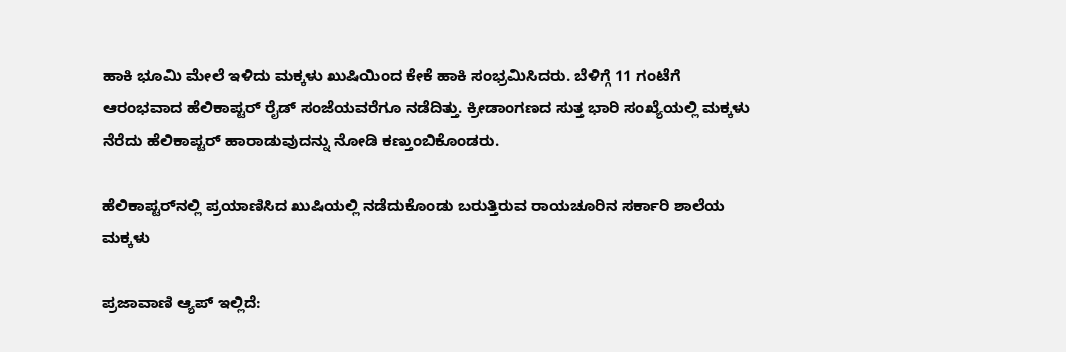ಹಾಕಿ ಭೂಮಿ ಮೇಲೆ ಇಳಿದು ಮಕ್ಕಳು ಖುಷಿಯಿಂದ ಕೇಕೆ ಹಾಕಿ ಸಂಭ್ರಮಿಸಿದರು. ಬೆಳಿಗ್ಗೆ 11 ಗಂಟೆಗೆ ಆರಂಭವಾದ ಹೆಲಿಕಾಪ್ಟರ್‌ ರೈಡ್‌ ಸಂಜೆಯವರೆಗೂ ನಡೆದಿತ್ತು. ಕ್ರೀಡಾಂಗಣದ ಸುತ್ತ ಭಾರಿ ಸಂಖ್ಯೆಯಲ್ಲಿ ಮಕ್ಕಳು ನೆರೆದು ಹೆಲಿಕಾಪ್ಟರ್‌ ಹಾರಾಡುವುದನ್ನು ನೋಡಿ ಕಣ್ತುಂಬಿಕೊಂಡರು.

ಹೆಲಿಕಾಪ್ಟರ್‌ನಲ್ಲಿ ಪ್ರಯಾಣಿಸಿದ ಖುಷಿಯಲ್ಲಿ ನಡೆದುಕೊಂಡು ಬರುತ್ತಿರುವ ರಾಯಚೂರಿನ ಸರ್ಕಾರಿ ಶಾಲೆಯ ಮಕ್ಕಳು

ಪ್ರಜಾವಾಣಿ ಆ್ಯಪ್ ಇಲ್ಲಿದೆ: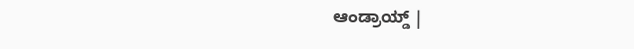ಆಂಡ್ರಾಯ್ಡ್ |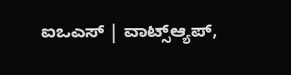ಐಒಎಸ್ | ವಾಟ್ಸ್ಆ್ಯಪ್,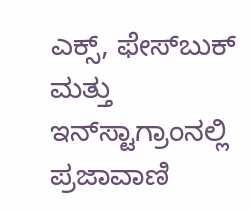ಎಕ್ಸ್, ಫೇಸ್‌ಬುಕ್ ಮತ್ತು ಇನ್‌ಸ್ಟಾಗ್ರಾಂನಲ್ಲಿ ಪ್ರಜಾವಾಣಿ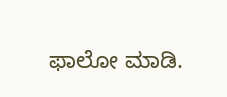ಫಾಲೋ ಮಾಡಿ.